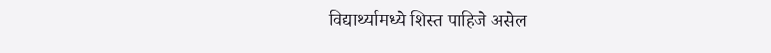विद्यार्थ्यामध्ये शिस्त पाहिजे असेल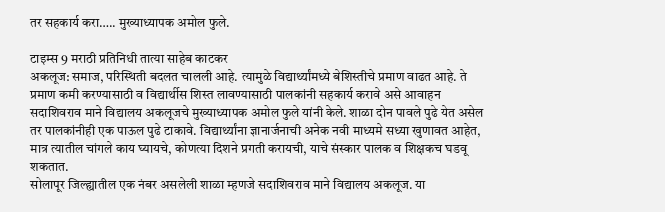तर सहकार्य करा….. मुख्याध्यापक अमोल फुले.

टाइम्स 9 मराठी प्रतिनिधी तात्या साहेब काटकर
अकलूज: समाज, परिस्थिती बदलत चालली आहे. त्यामुळे विद्यार्थ्यांमध्ये बेशिस्तीचे प्रमाण वाढत आहे. ते प्रमाण कमी करण्यासाठी व विद्यार्थीस शिस्त लावण्यासाठी पालकांनी सहकार्य करावे असे आवाहन सदाशिवराव माने विद्यालय अकलूजचे मुख्याध्यापक अमोल फुले यांनी केले. शाळा दोन पावले पुढे येत असेल तर पालकांनीही एक पाऊल पुढे टाकावे. विद्यार्थ्यांना ज्ञानार्जनाची अनेक नवी माध्यमे सध्या खुणावत आहेत, मात्र त्यातील चांगले काय घ्यायचे, कोणत्या दिशने प्रगती करायची, याचे संस्कार पालक व शिक्षकच घडवू शकतात.
सोलापूर जिल्ह्यातील एक नंबर असलेली शाळा म्हणजे सदाशिवराव माने विद्यालय अकलूज. या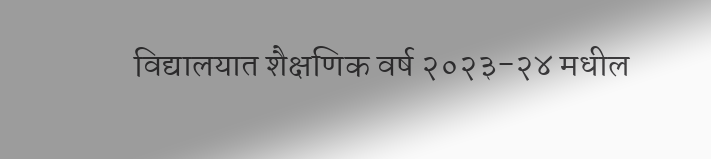विद्यालयात शैक्षणिक वर्ष २०२३-२४ मधील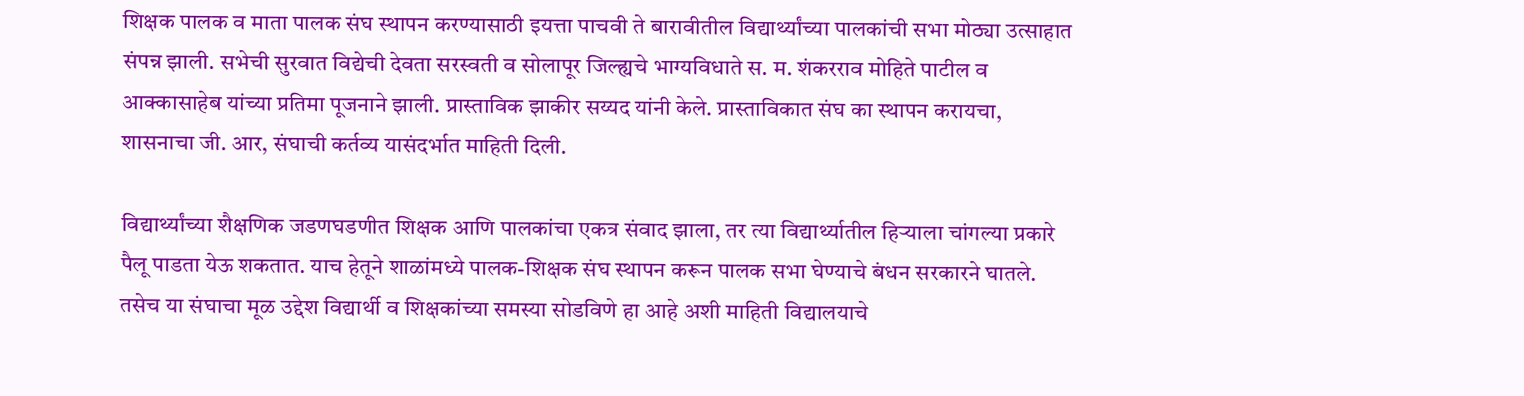शिक्षक पालक व माता पालक संघ स्थापन करण्यासाठी इयत्ता पाचवी ते बारावीतील विद्यार्थ्यांच्या पालकांची सभा मोठ्या उत्साहात संपन्न झाली. सभेची सुरवात विद्येची देवता सरस्वती व सोलापूर जिल्ह्यचे भाग्यविधाते स. म. शंकरराव मोहिते पाटील व आक्कासाहेब यांच्या प्रतिमा पूजनाने झाली. प्रास्ताविक झाकीर सय्यद यांनी केले. प्रास्ताविकात संघ का स्थापन करायचा, शासनाचा जी. आर, संघाची कर्तव्य यासंदर्भात माहिती दिली.

विद्यार्थ्यांच्या शैक्षणिक जडणघडणीत शिक्षक आणि पालकांचा एकत्र संवाद झाला, तर त्या विद्यार्थ्यातील हिऱ्याला चांगल्या प्रकारे पैलू पाडता येऊ शकतात. याच हेतूने शाळांमध्ये पालक-शिक्षक संघ स्थापन करून पालक सभा घेण्याचे बंधन सरकारने घातले. तसेच या संघाचा मूळ उद्देश विद्यार्थी व शिक्षकांच्या समस्या सोडविणे हा आहे अशी माहिती विद्यालयाचे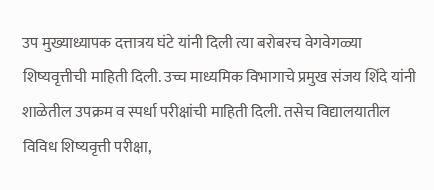उप मुख्याध्यापक दत्तात्रय घंटे यांनी दिली त्या बरोबरच वेगवेगळ्या शिष्यवृत्तीची माहिती दिली. उच्च माध्यमिक विभागाचे प्रमुख संजय शिंदे यांनी शाळेतील उपक्रम व स्पर्धा परीक्षांची माहिती दिली. तसेच विद्यालयातील विविध शिष्यवृत्ती परीक्षा,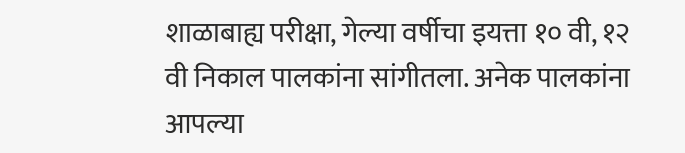शाळाबाह्य परीक्षा, गेल्या वर्षीचा इयत्ता १० वी, १२ वी निकाल पालकांना सांगीतला. अनेक पालकांना आपल्या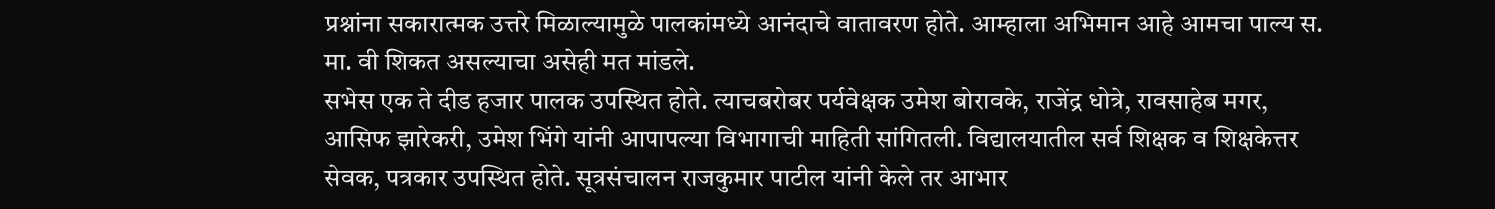प्रश्नांना सकारात्मक उत्तरे मिळाल्यामुळे पालकांमध्ये आनंदाचे वातावरण होते. आम्हाला अभिमान आहे आमचा पाल्य स. मा. वी शिकत असल्याचा असेही मत मांडले.
सभेस एक ते दीड हजार पालक उपस्थित होते. त्याचबरोबर पर्यवेक्षक उमेश बोरावके, राजेंद्र धोत्रे, रावसाहेब मगर, आसिफ झारेकरी, उमेश भिंगे यांनी आपापल्या विभागाची माहिती सांगितली. विद्यालयातील सर्व शिक्षक व शिक्षकेत्तर सेवक, पत्रकार उपस्थित होते. सूत्रसंचालन राजकुमार पाटील यांनी केले तर आभार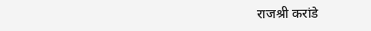राजश्री करांडे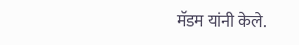मॅडम यांनी केले.